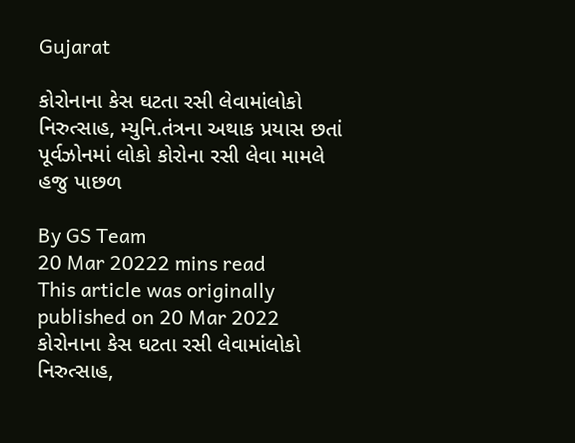Gujarat

કોરોનાના કેસ ઘટતા રસી લેવામાંલોકો નિરુત્સાહ, મ્યુનિ.તંત્રના અથાક પ્રયાસ છતાં પૂર્વઝોનમાં લોકો કોરોના રસી લેવા મામલે હજુ પાછળ

By GS Team
20 Mar 20222 mins read
This article was originally published on 20 Mar 2022
કોરોનાના કેસ ઘટતા રસી લેવામાંલોકો નિરુત્સાહ,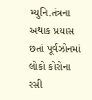મ્યુનિ.તંત્રના અથાક પ્રયાસ છતાં પૂર્વઝોનમાં લોકો કોરોના રસી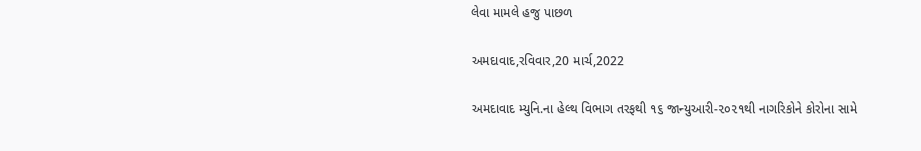લેવા મામલે હજુ પાછળ

અમદાવાદ,રવિવાર,20 માર્ચ,2022

અમદાવાદ મ્યુનિ.ના હેલ્થ વિભાગ તરફથી ૧૬ જાન્યુઆરી-૨૦૨૧થી નાગરિકોને કોરોના સામે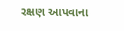રક્ષણ આપવાના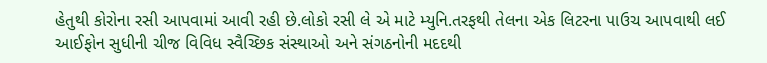હેતુથી કોરોના રસી આપવામાં આવી રહી છે.લોકો રસી લે એ માટે મ્યુનિ.તરફથી તેલના એક લિટરના પાઉચ આપવાથી લઈ આઈફોન સુધીની ચીજ વિવિધ સ્વૈચ્છિક સંસ્થાઓ અને સંગઠનોની મદદથી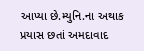આપ્યા છે.મ્યુનિ.ના અથાક પ્રયાસ છતાં અમદાવાદ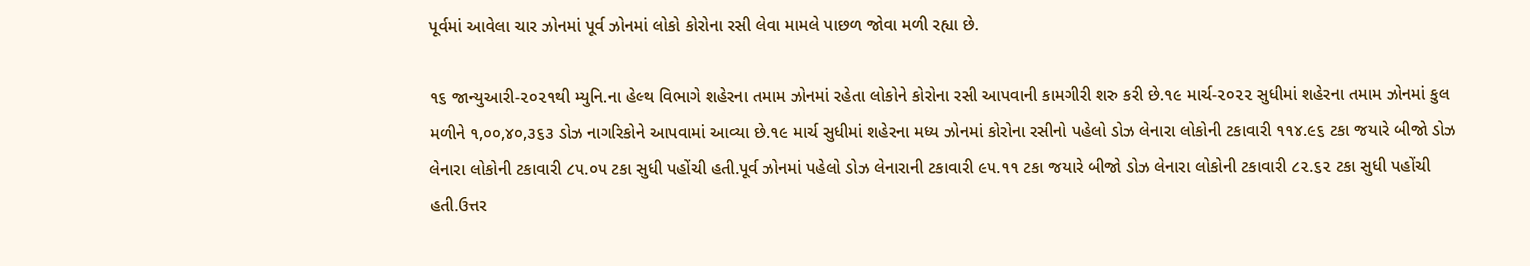પૂર્વમાં આવેલા ચાર ઝોનમાં પૂર્વ ઝોનમાં લોકો કોરોના રસી લેવા મામલે પાછળ જોવા મળી રહ્યા છે.

૧૬ જાન્યુઆરી-૨૦૨૧થી મ્યુનિ.ના હેલ્થ વિભાગે શહેરના તમામ ઝોનમાં રહેતા લોકોને કોરોના રસી આપવાની કામગીરી શરુ કરી છે.૧૯ માર્ચ-૨૦૨૨ સુધીમાં શહેરના તમામ ઝોનમાં કુલ મળીને ૧,૦૦,૪૦,૩૬૩ ડોઝ નાગરિકોને આપવામાં આવ્યા છે.૧૯ માર્ચ સુધીમાં શહેરના મધ્ય ઝોનમાં કોરોના રસીનો પહેલો ડોઝ લેનારા લોકોની ટકાવારી ૧૧૪.૯૬ ટકા જયારે બીજો ડોઝ લેનારા લોકોની ટકાવારી ૮૫.૦૫ ટકા સુધી પહોંચી હતી.પૂર્વ ઝોનમાં પહેલો ડોઝ લેનારાની ટકાવારી ૯૫.૧૧ ટકા જયારે બીજો ડોઝ લેનારા લોકોની ટકાવારી ૮૨.૬૨ ટકા સુધી પહોંચી હતી.ઉત્તર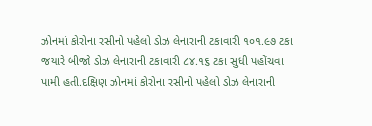ઝોનમાં કોરોના રસીનો પહેલો ડોઝ લેનારાની ટકાવારી ૧૦૧.૯૭ ટકા જયારે બીજો ડોઝ લેનારાની ટકાવારી ૮૪.૧૬ ટકા સુધી પહોંચવા પામી હતી.દક્ષિણ ઝોનમાં કોરોના રસીનો પહેલો ડોઝ લેનારાની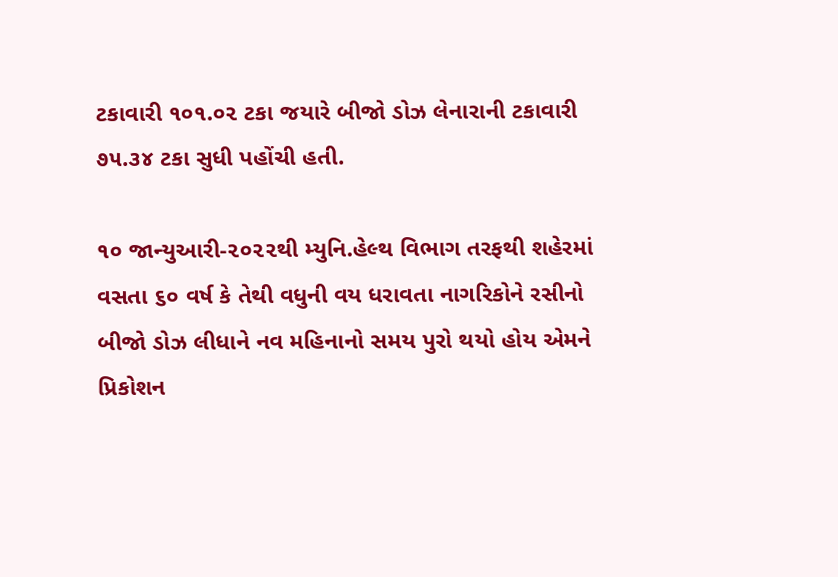ટકાવારી ૧૦૧.૦૨ ટકા જયારે બીજો ડોઝ લેનારાની ટકાવારી ૭૫.૩૪ ટકા સુધી પહોંચી હતી.

૧૦ જાન્યુઆરી-૨૦૨૨થી મ્યુનિ.હેલ્થ વિભાગ તરફથી શહેરમાં વસતા ૬૦ વર્ષ કે તેથી વધુની વય ધરાવતા નાગરિકોને રસીનો બીજો ડોઝ લીધાને નવ મહિનાનો સમય પુરો થયો હોય એમને પ્રિકોશન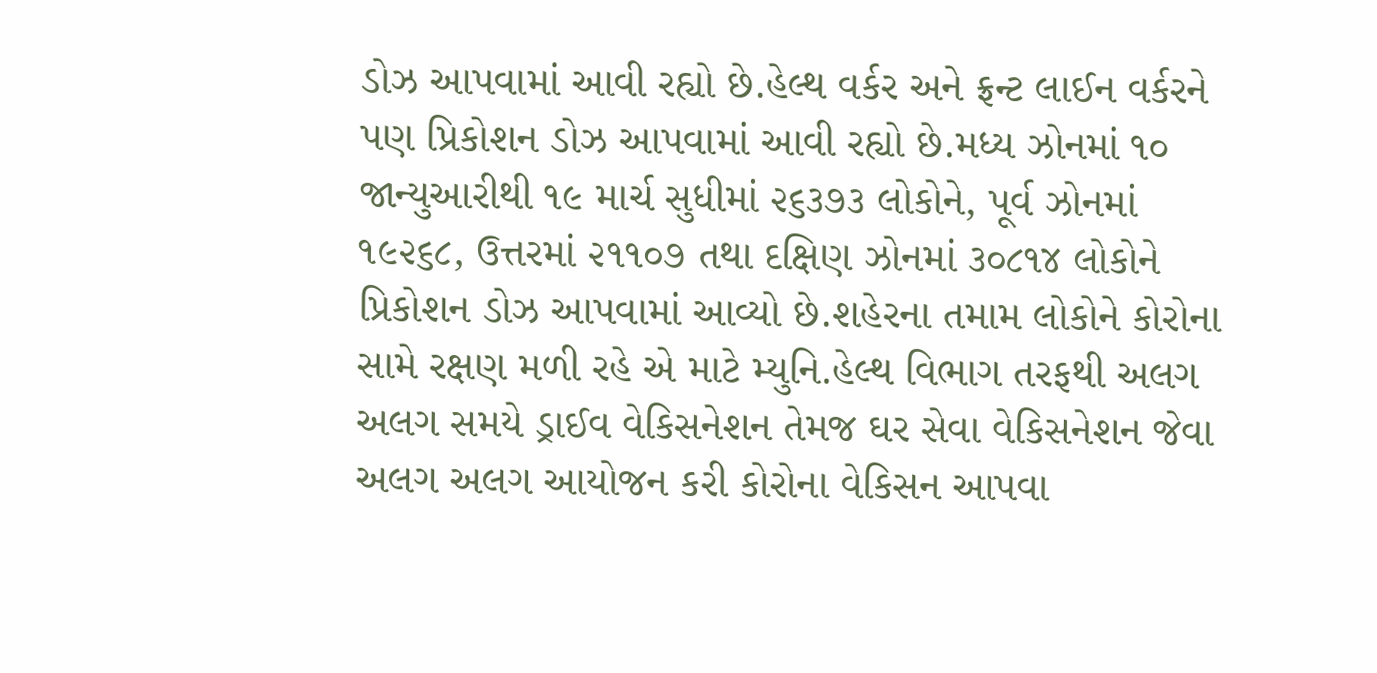ડોઝ આપવામાં આવી રહ્યો છે.હેલ્થ વર્કર અને ફ્રન્ટ લાઈન વર્કરને પણ પ્રિકોશન ડોઝ આપવામાં આવી રહ્યો છે.મધ્ય ઝોનમાં ૧૦ જાન્યુઆરીથી ૧૯ માર્ચ સુધીમાં ૨૬૩૭૩ લોકોને, પૂર્વ ઝોનમાં ૧૯૨૬૮, ઉત્તરમાં ૨૧૧૦૭ તથા દક્ષિણ ઝોનમાં ૩૦૮૧૪ લોકોને પ્રિકોશન ડોઝ આપવામાં આવ્યો છે.શહેરના તમામ લોકોને કોરોના સામે રક્ષણ મળી રહે એ માટે મ્યુનિ.હેલ્થ વિભાગ તરફથી અલગ અલગ સમયે ડ્રાઈવ વેકિસનેશન તેમજ ઘર સેવા વેકિસનેશન જેવા અલગ અલગ આયોજન કરી કોરોના વેકિસન આપવા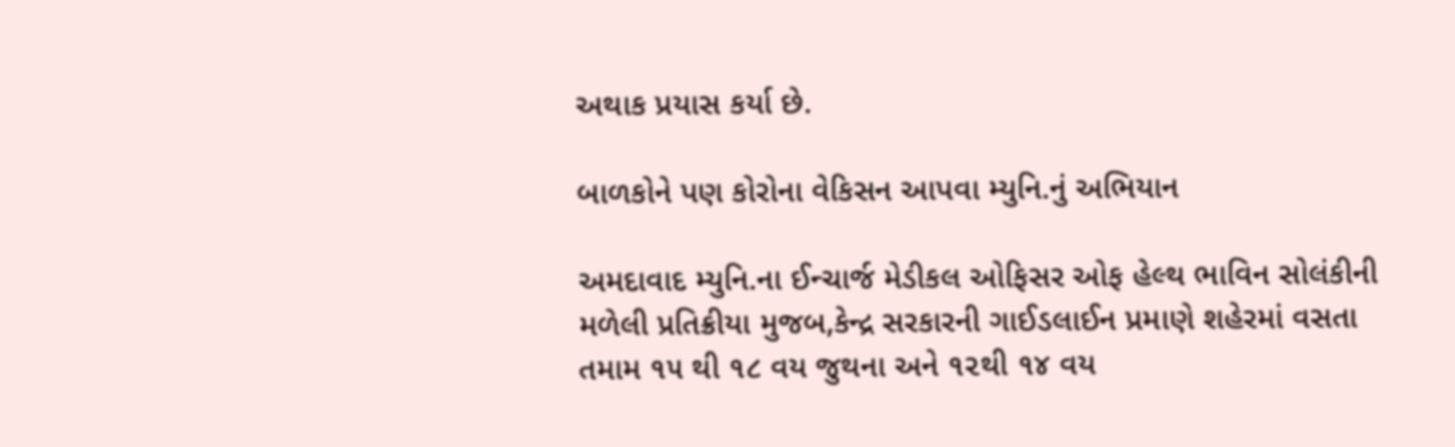અથાક પ્રયાસ કર્યા છે.

બાળકોને પણ કોરોના વેકિસન આપવા મ્યુનિ.નું અભિયાન

અમદાવાદ મ્યુનિ.ના ઈન્ચાર્જ મેડીકલ ઓફિસર ઓફ હેલ્થ ભાવિન સોલંકીની મળેલી પ્રતિક્રીયા મુજબ,કેન્દ્ર સરકારની ગાઈડલાઈન પ્રમાણે શહેરમાં વસતા તમામ ૧૫ થી ૧૮ વય જુથના અને ૧૨થી ૧૪ વય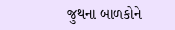જુથના બાળકોને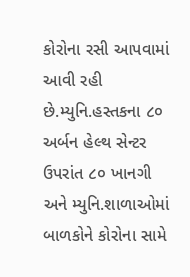કોરોના રસી આપવામાં આવી રહી છે.મ્યુનિ.હસ્તકના ૮૦ અર્બન હેલ્થ સેન્ટર ઉપરાંત ૮૦ ખાનગી અને મ્યુનિ.શાળાઓમાં બાળકોને કોરોના સામે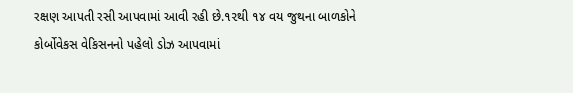રક્ષણ આપતી રસી આપવામાં આવી રહી છે.૧૨થી ૧૪ વય જુથના બાળકોને કોર્બોવેકસ વેકિસનનો પહેલો ડોઝ આપવામાં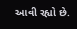આવી રહ્યો છે.